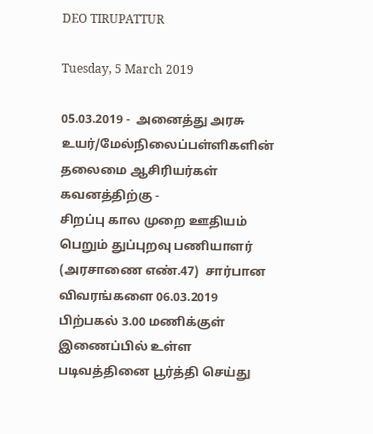DEO TIRUPATTUR

Tuesday, 5 March 2019

05.03.2019 -  அனைத்து அரசு உயர்/மேல்நிலைப்பள்ளிகளின் தலைமை ஆசிரியர்கள் கவனத்திற்கு -
சிறப்பு கால முறை ஊதியம் பெறும் துப்புறவு பணியாளர் (அரசாணை எண்.47)  சார்பான விவரங்களை 06.03.2019 பிற்பகல் 3.00 மணிக்குள் இணைப்பில் உள்ள படிவத்தினை பூர்த்தி செய்து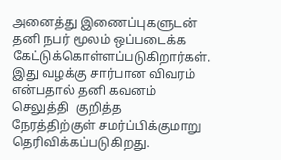அனைத்து இணைப்புகளுடன்  தனி நபர் மூலம் ஒப்படைக்க கேட்டுக்கொள்ளப்படுகிறார்கள். இது வழக்கு சார்பான விவரம் என்பதால் தனி கவனம் செலுத்தி  குறித்த  நேரத்திற்குள் சமர்ப்பிக்குமாறு தெரிவிக்கப்படுகிறது.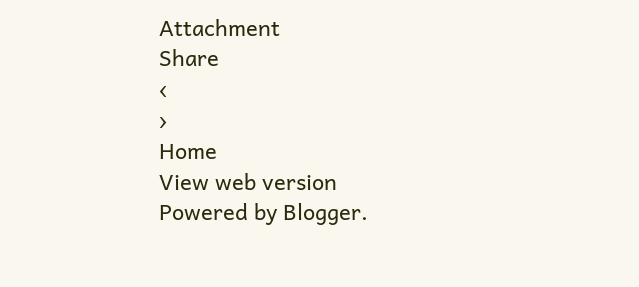Attachment
Share
‹
›
Home
View web version
Powered by Blogger.